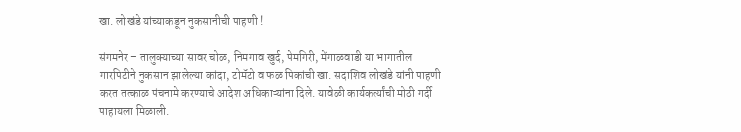खा. लोखंडे यांच्याकडून नुकसानीची पाहणी !

संगमनेर – तालुक्याच्या सावर चोळ, निमगाव खुर्द, पेमगिरी, मेंगाळवाडी या भागातील गारपिटीने नुकसान झालेल्या कांदा, टोमॅटो व फळ पिकांची खा. सदाशिव लोखंडे यांनी पाहणी करत तत्काळ पंचनामे करण्याचे आदेश अधिकाऱ्यांना दिले. यावेळी कार्यकर्त्यांची मोठी गर्दी पाहायला मिळाली.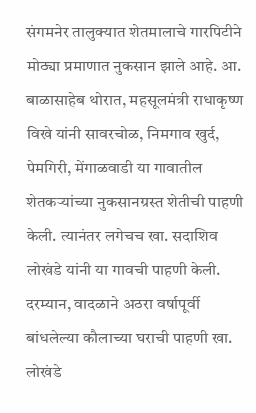संगमनेर तालुक्यात शेतमालाचे गारपिटीने मोठ्या प्रमाणात नुकसान झाले आहे. आ. बाळासाहेब थोरात, महसूलमंत्री राधाकृष्ण विखे यांनी सावरचोळ, निमगाव खुर्द, पेमगिरी, मेंगाळवाडी या गावातील शेतकऱ्यांच्या नुकसानग्रस्त शेतीची पाहणी केली. त्यानंतर लगेचच खा. सदाशिव लोखंडे यांनी या गावची पाहणी केली.
दरम्यान, वादळाने अठरा वर्षापूर्वी बांधलेल्या कौलाच्या घराची पाहणी खा. लोखंडे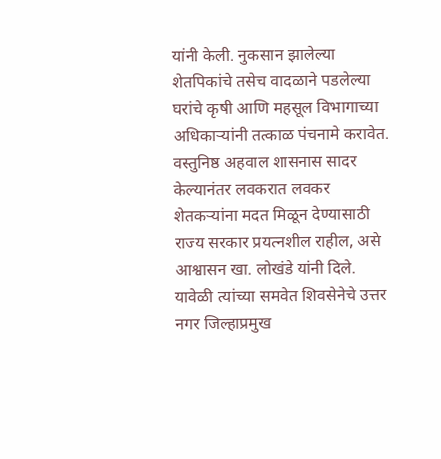यांनी केली. नुकसान झालेल्या शेतपिकांचे तसेच वादळाने पडलेल्या घरांचे कृषी आणि महसूल विभागाच्या अधिकाऱ्यांनी तत्काळ पंचनामे करावेत. वस्तुनिष्ठ अहवाल शासनास सादर केल्यानंतर लवकरात लवकर शेतकऱ्यांना मदत मिळून देण्यासाठी राज्य सरकार प्रयत्नशील राहील, असे आश्वासन खा. लोखंडे यांनी दिले. यावेळी त्यांच्या समवेत शिवसेनेचे उत्तर नगर जिल्हाप्रमुख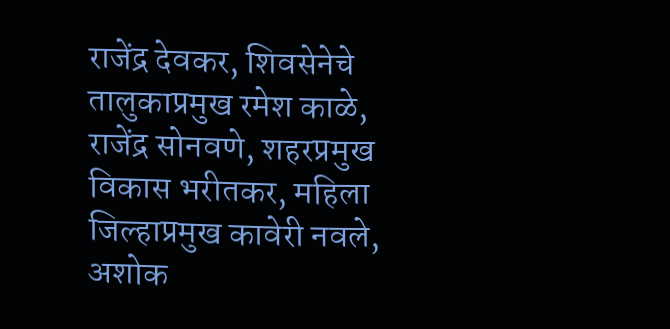राजेंद्र देवकर, शिवसेनेचे तालुकाप्रमुख रमेश काळे, राजेंद्र सोनवणे, शहरप्रमुख विकास भरीतकर, महिला जिल्हाप्रमुख कावेरी नवले, अशोक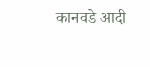कानवडे आदी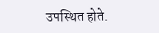उपस्थित होते.